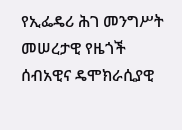የኢፌዴሪ ሕገ መንግሥት መሠረታዊ የዜጎች ሰብአዊና ዴሞክራሲያዊ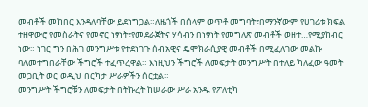መብቶች መከበር እንዳለባቸው ይደነግጋል።ለዜጎች በሰላም ወጥቶ መግባት፣በማንኛውም የሀገሪቱ ክፍል ተዘዋውሮ የመስራትና የመኖር ነፃነት፣የመደራጀትና ሃሳብን በነፃነት የመግለጽ መብቶች ወዘተ…የሚያከብር ነው። ነገር ግን በሕገ መንግሥቱ የተደነገጉ ሰብአዊና ዴሞክራሲያዊ መብቶች በሚፈለገው መልኩ ባለመተግበራቸው ችግሮች ተፈጥረዋል። እነዚህን ችግሮች ለመፍታት መንግሥት በተለይ ካለፈው ዓመት መጋቢት ወር ወዲህ በርካታ ሥራዎችን ሰርቷል።
መንግሥት ችግሮቹን ለመፍታት በትኩረት ከሠራው ሥራ አንዱ የፖለቲካ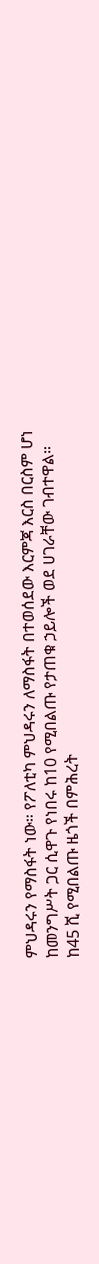ምህዳሩን የማስፋት ነው። የፖለቲካ ምህዳሩን ለማስፋት በተወሰደው እርምጃ እርስ በርስም ሆነ ከመንግሥት ጋር ሲዋጉ የነበሩ ከ10 የሚበልጡ የታጠቁ ኃይሎች ወደ ሀገራቸው ገብተዋል። ከ45 ሺ የሚበልጡ ዜጎች በምሕረት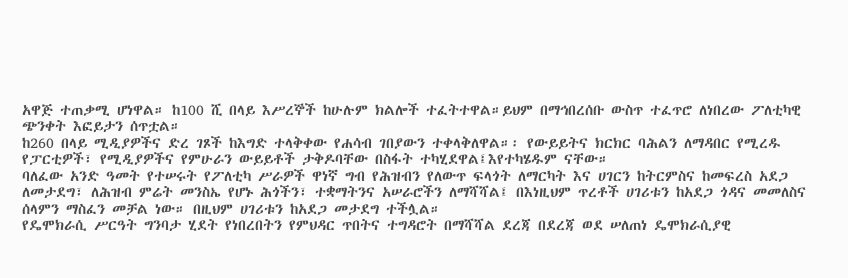አዋጅ ተጠቃሚ ሆነዋል። ከ100 ሺ በላይ እሥረኞች ከሁሉም ክልሎች ተፈትተዋል።ይህም በማኅበረሰቡ ውስጥ ተፈጥሮ ለነበረው ፖለቲካዊ ጭንቀት እፎይታን ሰጥቷል።
ከ260 በላይ ሚዲያዎችና ድረ ገጾች ከእግድ ተላቅቀው የሐሳብ ገበያውን ተቀላቅለዋል።፡ የውይይትና ክርክር ባሕልን ለማዳበር የሚረዱ የፓርቲዎች፣ የሚዲያዎችና የምሁራን ውይይቶች ታቅዶባቸው በስፋት ተካሂደዋል፤እየተካሄዱም ናቸው።
ባለፈው አንድ ዓመት የተሠሩት የፖለቲካ ሥራዎች ዋነኛ ግብ የሕዝብን የለውጥ ፍላጎት ለማርካት እና ሀገርን ከትርምስና ከመፍረስ አደጋ ለመታደግ፣ ለሕዝብ ምሬት መንስኤ የሆኑ ሕጎችን፣ ተቋማትንና አሠራሮችን ለማሻሻል፤ በእነዚህም ጥረቶች ሀገሪቱን ከአደጋ ጎዳና መመለስና ሰላምን ማስፈን መቻል ነው። በዚህም ሀገሪቱን ከአደጋ መታደግ ተችሏል።
የዴሞክራሲ ሥርዓት ግንባታ ሂደት የነበረበትን የምህዳር ጥበትና ተግዳሮት በማሻሻል ደረጃ በደረጃ ወደ ሠለጠነ ዴሞክራሲያዊ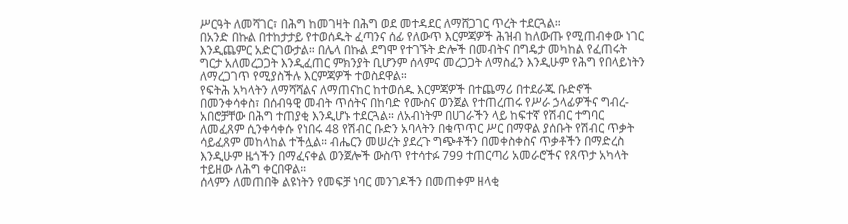ሥርዓት ለመሻገር፣ በሕግ ከመገዛት በሕግ ወደ መተዳደር ለማሸጋገር ጥረት ተደርጓል።
በአንድ በኩል በተከታታይ የተወሰዱት ፈጣንና ሰፊ የለውጥ እርምጃዎች ሕዝብ ከለውጡ የሚጠብቀው ነገር እንዲጨምር አድርገውታል። በሌላ በኩል ደግሞ የተገኙት ድሎች በመብትና በግዴታ መካከል የፈጠሩት ግርታ አለመረጋጋት እንዲፈጠር ምክንያት ቢሆንም ሰላምና መረጋጋት ለማስፈን እንዲሁም የሕግ የበላይነትን ለማረጋገጥ የሚያስችሉ እርምጃዎች ተወስደዋል።
የፍትሕ አካላትን ለማሻሻልና ለማጠናከር ከተወሰዱ እርምጃዎች በተጨማሪ በተደራጁ ቡድኖች በመንቀሳቀስ፣ በሰብዓዊ መብት ጥሰትና በከባድ የሙስና ወንጀል የተጠረጠሩ የሥራ ኃላፊዎችና ግብረ-አበሮቻቸው በሕግ ተጠያቂ እንዲሆኑ ተደርጓል። ለአብነትም በሀገራችን ላይ ከፍተኛ የሽብር ተግባር ለመፈጸም ሲንቀሳቀሱ የነበሩ 48 የሽብር ቡድን አባላትን በቁጥጥር ሥር በማዋል ያሰቡት የሽብር ጥቃት ሳይፈጸም መከላከል ተችሏል። ብሔርን መሠረት ያደረጉ ግጭቶችን በመቀስቀስና ጥቃቶችን በማድረስ እንዲሁም ዜጎችን በማፈናቀል ወንጀሎች ውስጥ የተሳተፉ 799 ተጠርጣሪ አመራሮችና የጸጥታ አካላት ተይዘው ለሕግ ቀርበዋል።
ሰላምን ለመጠበቅ ልዩነትን የመፍቻ ነባር መንገዶችን በመጠቀም ዘላቂ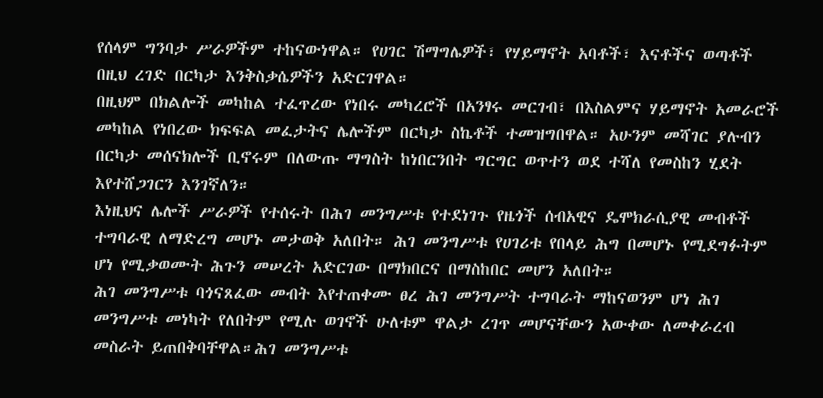የሰላም ግንባታ ሥራዎችም ተከናውነዋል። የሀገር ሽማግሌዎች፣ የሃይማኖት አባቶች፣ እናቶችና ወጣቶች በዚህ ረገድ በርካታ እንቅስቃሴዎችን አድርገዋል።
በዚህም በክልሎች መካከል ተፈጥረው የነበሩ መካረሮች በአንፃሩ መርገብ፣ በእስልምና ሃይማኖት አመራሮች መካከል የነበረው ክፍፍል መፈታትና ሌሎችም በርካታ ስኬቶች ተመዝግበዋል። አሁንም መሻገር ያሉብን በርካታ መሰናክሎች ቢኖሩም በለውጡ ማግስት ከነበርንበት ግርግር ወጥተን ወደ ተሻለ የመስከን ሂደት እየተሸጋገርን እንገኛለን።
እነዚህና ሌሎች ሥራዎች የተሰሩት በሕገ መንግሥቱ የተደነገጉ የዜጎች ሰብአዊና ዴሞክራሲያዊ መብቶች ተግባራዊ ለማድረግ መሆኑ መታወቅ አለበት። ሕገ መንግሥቱ የሀገሪቱ የበላይ ሕግ በመሆኑ የሚደግፉትም ሆነ የሚቃወሙት ሕጉን መሠረት አድርገው በማክበርና በማስከበር መሆን አለበት።
ሕገ መንግሥቱ ባጎናጸፈው መብት እየተጠቀሙ ፀረ ሕገ መንግሥት ተግባራት ማከናወንም ሆነ ሕገ መንግሥቱ መነካት የለበትም የሚሉ ወገኖች ሁለቱም ዋልታ ረገጥ መሆናቸውን አውቀው ለመቀራረብ መስራት ይጠበቅባቸዋል።ሕገ መንግሥቱ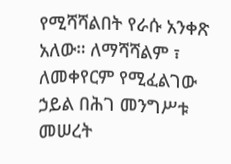የሚሻሻልበት የራሱ አንቀጽ አለው። ለማሻሻልም ፣ ለመቀየርም የሚፈልገው ኃይል በሕገ መንግሥቱ መሠረት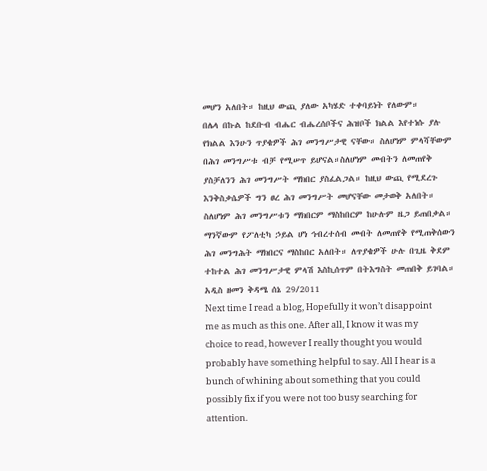መሆን አለበት። ከዚህ ውጪ ያለው አካሄድ ተቀባይነት የለውም።
በሌላ በኩል ከደቡብ ብሔር ብሔረሰቦችና ሕዝቦች ክልል እየተነሱ ያሉ የክልል እንሁን ጥያቄዎች ሕገ መንግሥታዊ ናቸው። ስለሆነም ምላሻቸውም በሕገ መንግሥቱ ብቻ የሚሠጥ ይሆናል።ስለሆነም መብትን ለመጠየቅ ያስቻለንን ሕገ መንግሥት ማክበር ያስፈልጋል። ከዚህ ውጪ የሚደረጉ እንቅስቃሴዎች ግን ፀረ ሕገ መንግሥት መሆናቸው መታወቅ አለበት።
ስለሆነም ሕገ መንግሥቱን ማክበርም ማስከበርም ከሁሉም ዜጋ ይጠበቃል። ማንኛውም የፖለቲካ ኃይል ሆነ ኅብረተሰብ መብት ለመጠየቅ የሚጠቅሰውን ሕገ መንግሕት ማክበርና ማስከበር አለበት። ለጥያቄዎች ሁሉ በጊዜ ቅደም ተከተል ሕገ መንግሥታዊ ምላሽ እስኪሰጥም በትእግስት መጠበቅ ይገባል።
አዲስ ዘመን ቅዳሜ ሰኔ 29/2011
Next time I read a blog, Hopefully it won’t disappoint me as much as this one. After all, I know it was my choice to read, however I really thought you would probably have something helpful to say. All I hear is a bunch of whining about something that you could possibly fix if you were not too busy searching for attention.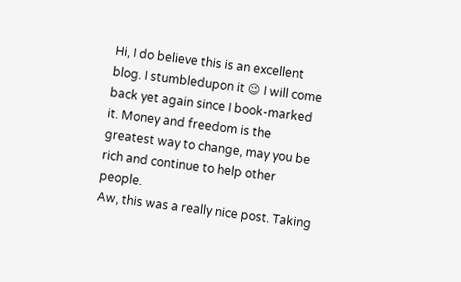Hi, I do believe this is an excellent blog. I stumbledupon it 😉 I will come back yet again since I book-marked it. Money and freedom is the greatest way to change, may you be rich and continue to help other people.
Aw, this was a really nice post. Taking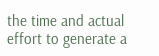the time and actual effort to generate a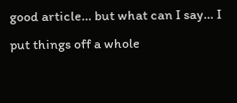good article… but what can I say… I put things off a whole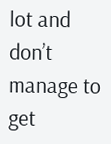lot and don’t manage to get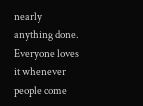nearly anything done.
Everyone loves it whenever people come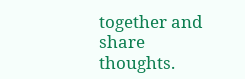together and share thoughts.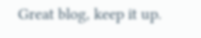Great blog, keep it up.